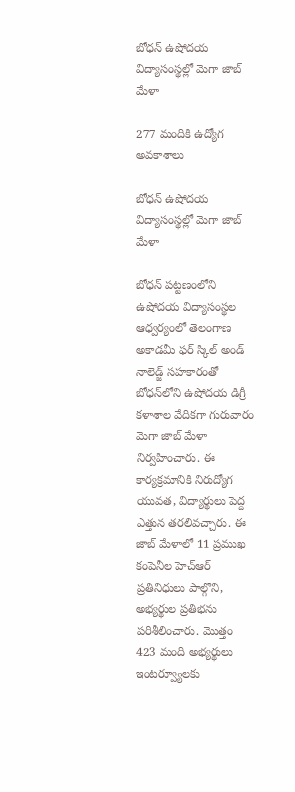బోధన్ ఉషోదయ విద్యాసంస్థల్లో మెగా జాబ్ మేళా

277 మందికి ఉద్యోగ అవకాశాలు

బోధన్ ఉషోదయ విద్యాసంస్థల్లో మెగా జాబ్ మేళా

బోధన్ పట్టణంలోని ఉషోదయ విద్యాసంస్థల ఆధ్వర్యంలో తెలంగాణ అకాడమీ ఫర్ స్కిల్ అండ్ నాలెడ్జ్ సహకారంతో బోధన్‌లోని ఉషోదయ డిగ్రీ కళాశాల వేదికగా గురువారం మెగా జాబ్ మేళా నిర్వహించారు. ఈ కార్యక్రమానికి నిరుద్యోగ యువత, విద్యార్థులు పెద్ద ఎత్తున తరలివచ్చారు. ఈ జాబ్ మేళాలో 11 ప్రముఖ కంపెనీల హెచ్‌ఆర్ ప్రతినిధులు పాల్గొని, అభ్యర్థుల ప్రతిభను పరిశీలించారు. మొత్తం 423 మంది అభ్యర్థులు ఇంటర్వ్యూలకు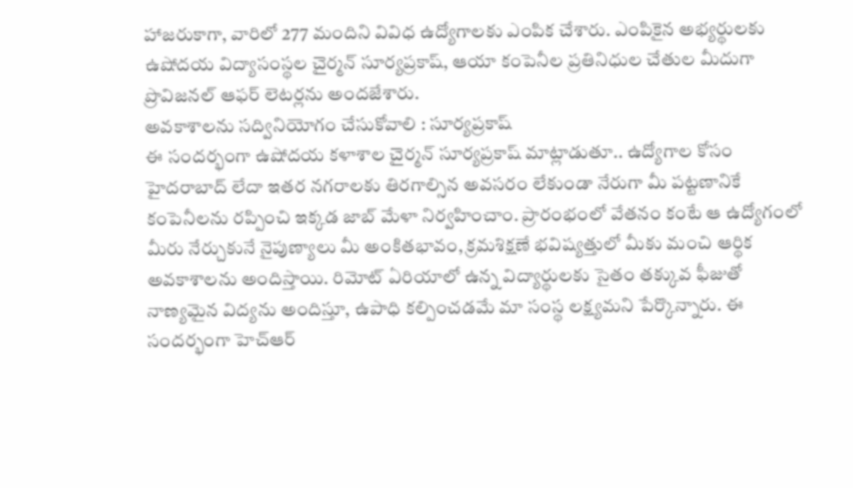హాజరుకాగా, వారిలో 277 మందిని వివిధ ఉద్యోగాలకు ఎంపిక చేశారు. ఎంపికైన అభ్యర్థులకు ఉషోదయ విద్యాసంస్థల చైర్మన్ సూర్యప్రకాష్, ఆయా కంపెనీల ప్రతినిధుల చేతుల మీదుగా ప్రొవిజనల్ ఆఫర్ లెటర్లను అందజేశారు.
అవకాశాలను సద్వినియోగం చేసుకోవాలి : సూర్యప్రకాష్
ఈ సందర్భంగా ఉషోదయ కళాశాల చైర్మన్ సూర్యప్రకాష్ మాట్లాడుతూ.. ఉద్యోగాల కోసం హైదరాబాద్ లేదా ఇతర నగరాలకు తిరగాల్సిన అవసరం లేకుండా నేరుగా మీ పట్టణానికే కంపెనీలను రప్పించి ఇక్కడ జాబ్ మేళా నిర్వహించాం. ప్రారంభంలో వేతనం కంటే ఆ ఉద్యోగంలో మీరు నేర్చుకునే నైపుణ్యాలు మీ అంకితభావం, క్రమశిక్షణే భవిష్యత్తులో మీకు మంచి ఆర్థిక అవకాశాలను అందిస్తాయి. రిమోట్ ఏరియాలో ఉన్న విద్యార్థులకు సైతం తక్కువ ఫీజుతో నాణ్యమైన విద్యను అందిస్తూ, ఉపాధి కల్పించడమే మా సంస్థ లక్ష్యమని పేర్కొన్నారు. ఈ సందర్భంగా హెచ్‌ఆర్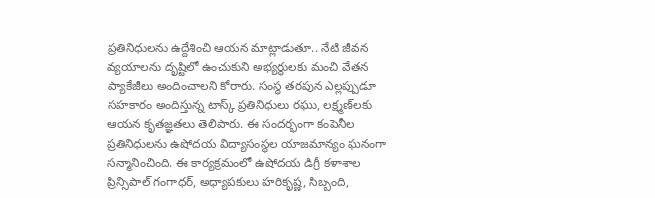ప్రతినిధులను ఉద్దేశించి ఆయన మాట్లాడుతూ.. నేటి జీవన వ్యయాలను దృష్టిలో ఉంచుకుని అభ్యర్థులకు మంచి వేతన ప్యాకేజీలు అందించాలని కోరారు. సంస్థ తరపున ఎల్లప్పుడూ సహకారం అందిస్తున్న టాస్క్ ప్రతినిధులు రఘు, లక్ష్మణ్‌లకు ఆయన కృతజ్ఞతలు తెలిపారు. ఈ సందర్భంగా కంపెనీల ప్రతినిధులను ఉషోదయ విద్యాసంస్థల యాజమాన్యం ఘనంగా సన్మానించింది. ఈ కార్యక్రమంలో ఉషోదయ డిగ్రీ కళాశాల ప్రిన్సిపాల్ గంగాధర్, అధ్యాపకులు హరికృష్ణ, సిబ్బంది,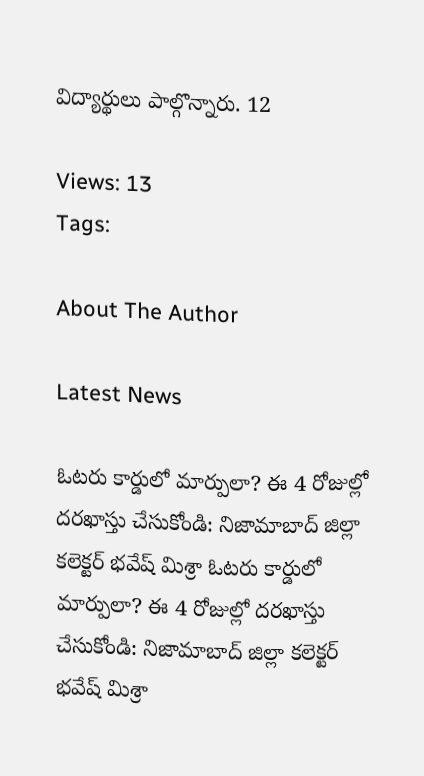విద్యార్థులు పాల్గొన్నారు. 12

Views: 13
Tags:

About The Author

Latest News

ఓటరు కార్డులో మార్పులా? ఈ 4 రోజుల్లో దరఖాస్తు చేసుకోండి: నిజామాబాద్ జిల్లా కలెక్టర్ భవేష్ మిశ్రా ఓటరు కార్డులో మార్పులా? ఈ 4 రోజుల్లో దరఖాస్తు చేసుకోండి: నిజామాబాద్ జిల్లా కలెక్టర్ భవేష్ మిశ్రా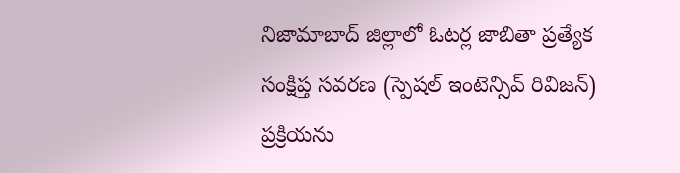నిజామాబాద్ జిల్లాలో ఓటర్ల జాబితా ప్రత్యేక సంక్షిప్త సవరణ (స్పెషల్‌ ఇంటెన్సివ్‌ రివిజన్‌) ప్రక్రియను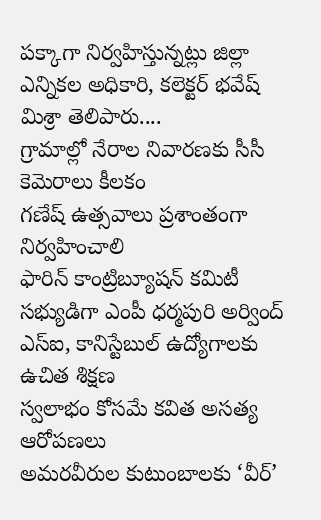పక్కాగా నిర్వహిస్తున్నట్లు జిల్లా ఎన్నికల అధికారి, కలెక్టర్‌ భవేష్‌ మిశ్రా తెలిపారు....
గ్రామాల్లో నేరాల నివారణకు సీసీ కెమెరాలు కీలకం
గణేష్ ఉత్సవాలు ప్రశాంతంగా నిర్వహించాలి
ఫారిన్ కాంట్రిబ్యూషన్ కమిటీ సభ్యుడిగా ఎంపీ ధర్మపురి అర్వింద్
ఎస్‌ఐ, కానిస్టేబుల్‌ ఉద్యోగాలకు ఉచిత శిక్షణ
స్వలాభం కోసమే కవిత అసత్య ఆరోపణలు
అమరవీరుల కుటుంబాలకు ‘వీర్‌’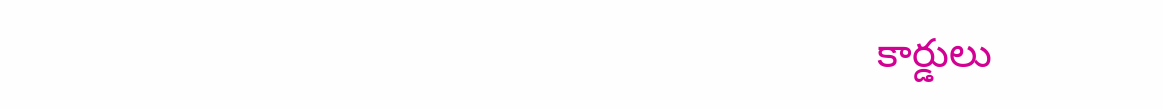కార్డులు